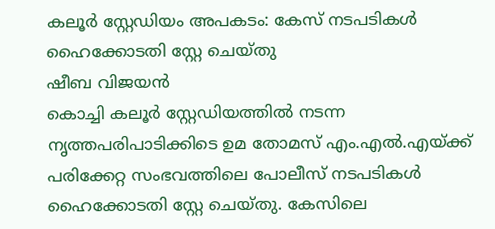കലൂർ സ്റ്റേഡിയം അപകടം: കേസ് നടപടികൾ ഹൈക്കോടതി സ്റ്റേ ചെയ്തു
ഷീബ വിജയൻ
കൊച്ചി കലൂർ സ്റ്റേഡിയത്തിൽ നടന്ന നൃത്തപരിപാടിക്കിടെ ഉമ തോമസ് എം.എൽ.എയ്ക്ക് പരിക്കേറ്റ സംഭവത്തിലെ പോലീസ് നടപടികൾ ഹൈക്കോടതി സ്റ്റേ ചെയ്തു. കേസിലെ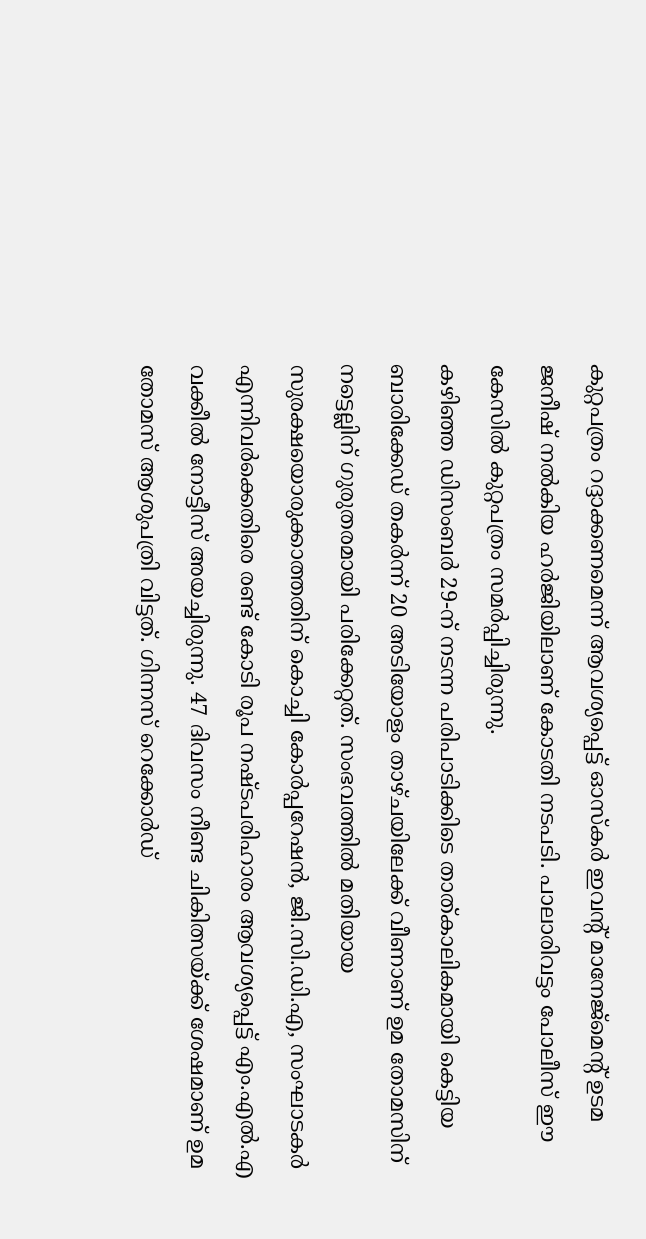കുറ്റപത്രം റദ്ദാക്കണമെന്ന് ആവശ്യപ്പെട്ട് ഓസ്കർ ഇവന്റ് മാനേജ്മെന്റ് ഉടമ ജനീഷ് നൽകിയ ഹർജിയിലാണ് കോടതി നടപടി. പാലാരിവട്ടം പോലീസ് ഈ കേസിൽ കുറ്റപത്രം സമർപ്പിച്ചിരുന്നു.
കഴിഞ്ഞ ഡിസംബർ 29-ന് നടന്ന പരിപാടിക്കിടെ താത്കാലികമായി കെട്ടിയ ബാരിക്കേഡ് തകർന്ന് 20 അടിയോളം താഴ്ചയിലേക്ക് വീണാണ് ഉമ തോമസിന് നട്ടെല്ലിന് ഗുരുതരമായി പരിക്കേറ്റത്. സംഭവത്തിൽ മതിയായ സുരക്ഷയൊരുക്കാത്തതിന് കൊച്ചി കോർപ്പറേഷൻ, ജി.സി.ഡി.എ, സംഘാടകർ എന്നിവർക്കെതിരെ രണ്ട് കോടി രൂപ നഷ്ടപരിഹാരം ആവശ്യപ്പെട്ട് എം.എൽ.എ വക്കീൽ നോട്ടീസ് അയച്ചിരുന്നു. 47 ദിവസം നീണ്ട ചികിത്സയ്ക്ക് ശേഷമാണ് ഉമ തോമസ് ആശുപത്രി വിട്ടത്. ഗിന്നസ് റെക്കോർഡ്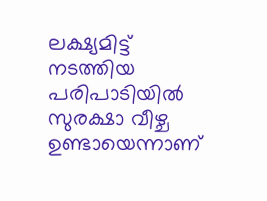ലക്ഷ്യമിട്ട് നടത്തിയ പരിപാടിയിൽ സുരക്ഷാ വീഴ്ച ഉണ്ടായെന്നാണ്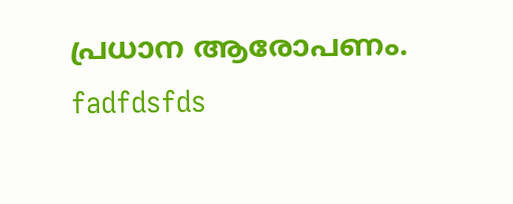പ്രധാന ആരോപണം.
fadfdsfds